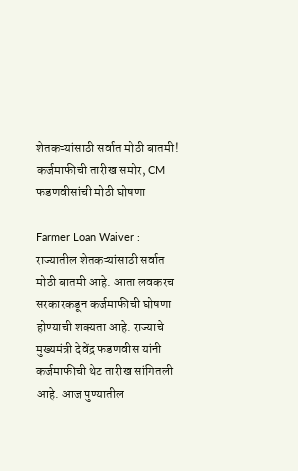शेतकऱ्यांसाठी सर्वात मोठी बातमी! कर्जमाफीची तारीख समोर, CM फडणवीसांची मोठी घोषणा

Farmer Loan Waiver : राज्यातील शेतकऱ्यांसाठी सर्वात मोठी बातमी आहे. आता लवकरच सरकारकडून कर्जमाफीची घोषणा होण्याची शक्यता आहे. राज्याचे मुख्यमंत्री देवेंद्र फडणवीस यांनी कर्जमाफीची थेट तारीख सांगितली आहे. आज पुण्यातील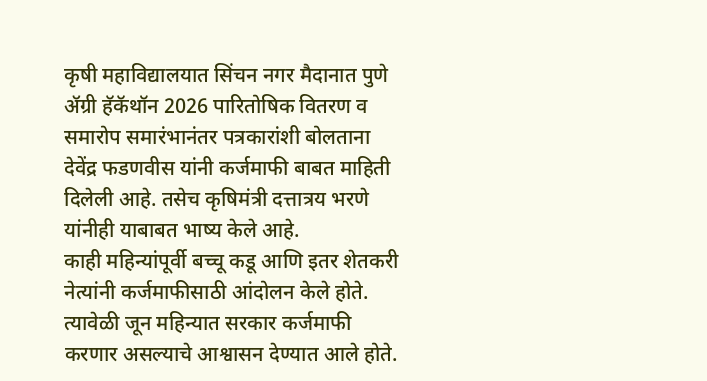कृषी महाविद्यालयात सिंचन नगर मैदानात पुणे ॲग्री हॅकॅथॉन 2026 पारितोषिक वितरण व समारोप समारंभानंतर पत्रकारांशी बोलताना देवेंद्र फडणवीस यांनी कर्जमाफी बाबत माहिती दिलेली आहे. तसेच कृषिमंत्री दत्तात्रय भरणे यांनीही याबाबत भाष्य केले आहे.
काही महिन्यांपूर्वी बच्चू कडू आणि इतर शेतकरी नेत्यांनी कर्जमाफीसाठी आंदोलन केले होते. त्यावेळी जून महिन्यात सरकार कर्जमाफी करणार असल्याचे आश्वासन देण्यात आले होते.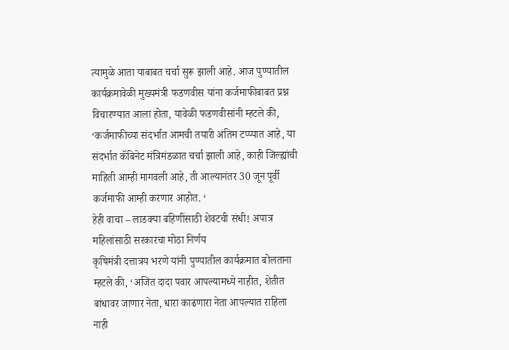त्यामुळे आता याबाबत चर्चा सुरू झाली आहे. आज पुण्यातील कार्यक्रमावेळी मुख्यमंत्री फडणवीस यांना कर्जमाफीबाबत प्रश्न विचारण्यात आला होता, यावेळी फडणवीसांनी म्हटले की, ‘कर्जमाफीच्या संदर्भात आमची तयारी अंतिम टप्प्यात आहे, या संदर्भात कॅबिनेट मंत्रिमंडळात चर्चा झाली आहे, काही जिल्ह्यांची माहिती आम्ही मागवली आहे, ती आल्यानंतर 30 जून पूर्वी कर्जमाफी आम्ही करणार आहोत. ‘
हेही वाचा – लाडक्या बहिणींसाठी शेवटची संधी! अपात्र महिलांसाठी सरकारचा मोठा निर्णय
कृषिमंत्री दत्तात्रय भरणे यांनी पुण्यातील कार्यक्रमात बोलताना म्हटले की, ‘अजित दादा पवार आपल्यामध्ये नाहीत, शेतीत बांधावर जाणार नेता, धारा काढणारा नेता आपल्यात राहिला नाही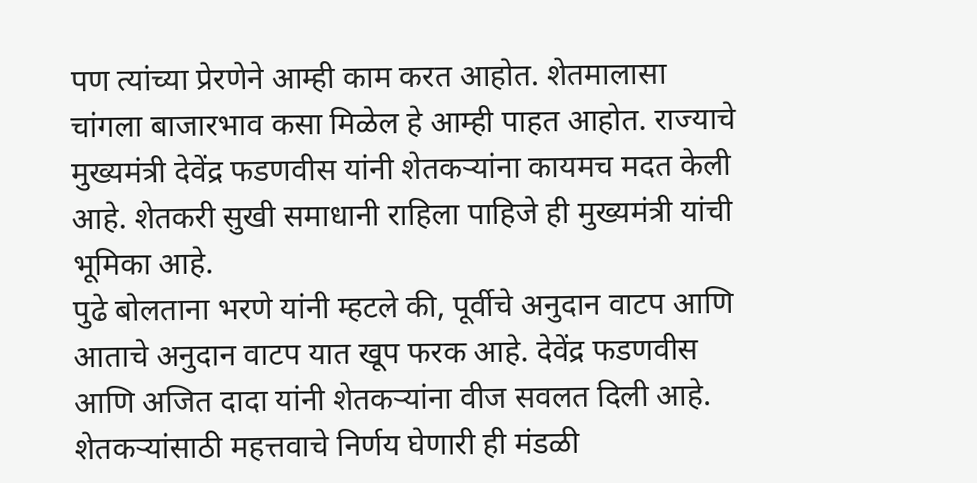पण त्यांच्या प्रेरणेने आम्ही काम करत आहोत. शेतमालासा चांगला बाजारभाव कसा मिळेल हे आम्ही पाहत आहोत. राज्याचे मुख्यमंत्री देवेंद्र फडणवीस यांनी शेतकऱ्यांना कायमच मदत केली आहे. शेतकरी सुखी समाधानी राहिला पाहिजे ही मुख्यमंत्री यांची भूमिका आहे.
पुढे बोलताना भरणे यांनी म्हटले की, पूर्वीचे अनुदान वाटप आणि आताचे अनुदान वाटप यात खूप फरक आहे. देवेंद्र फडणवीस आणि अजित दादा यांनी शेतकऱ्यांना वीज सवलत दिली आहे. शेतकऱ्यांसाठी महत्तवाचे निर्णय घेणारी ही मंडळी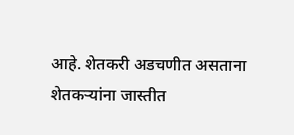आहे. शेतकरी अडचणीत असताना शेतकऱ्यांना जास्तीत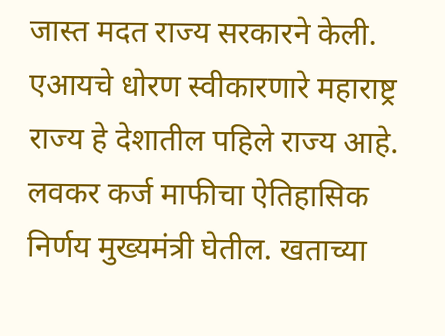जास्त मदत राज्य सरकारने केली. एआयचे धोरण स्वीकारणारे महाराष्ट्र राज्य हे देशातील पहिले राज्य आहे. लवकर कर्ज माफीचा ऐतिहासिक निर्णय मुख्यमंत्री घेतील. खताच्या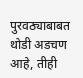पुरवठ्याबाबत थोडी अडचण आहे, तीही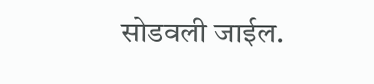सोडवली जाईल.